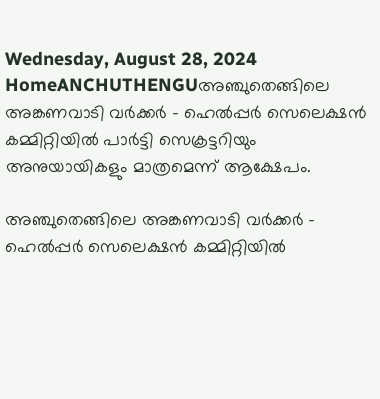Wednesday, August 28, 2024
HomeANCHUTHENGUഅഞ്ചുതെങ്ങിലെ അങ്കണവാടി വർക്കർ - ഹെൽപ്പർ സെലെക്ഷൻ കമ്മിറ്റിയിൽ പാർട്ടി സെക്രട്ടറിയും അനുയായികളും മാത്രമെന്ന് ആക്ഷേപം.

അഞ്ചുതെങ്ങിലെ അങ്കണവാടി വർക്കർ – ഹെൽപ്പർ സെലെക്ഷൻ കമ്മിറ്റിയിൽ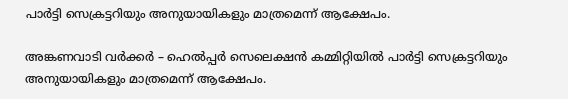പാർട്ടി സെക്രട്ടറിയും അനുയായികളും മാത്രമെന്ന് ആക്ഷേപം.

അങ്കണവാടി വർക്കർ – ഹെൽപ്പർ സെലെക്ഷൻ കമ്മിറ്റിയിൽ പാർട്ടി സെക്രട്ടറിയും അനുയായികളും മാത്രമെന്ന് ആക്ഷേപം.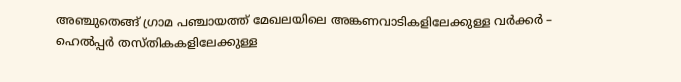അഞ്ചുതെങ്ങ് ഗ്രാമ പഞ്ചായത്ത് മേഖലയിലെ അങ്കണവാടികളിലേക്കുള്ള വർക്കർ – ഹെൽപ്പർ തസ്തികകളിലേക്കുള്ള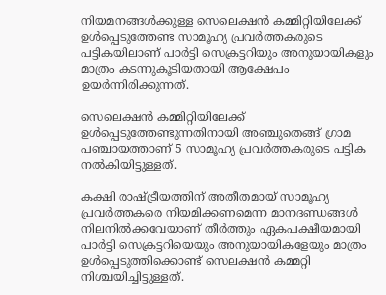നിയമനങ്ങൾക്കുള്ള സെലെക്ഷൻ കമ്മിറ്റിയിലേക്ക് ഉൾപ്പെടുത്തേണ്ട സാമൂഹ്യ പ്രവർത്തകരുടെ
പട്ടികയിലാണ് പാർട്ടി സെക്രട്ടറിയും അനുയായികളും മാത്രം കടന്നുകൂടിയതായി ആക്ഷേപം ഉയർന്നിരിക്കുന്നത്.

സെലെക്ഷൻ കമ്മിറ്റിയിലേക്ക് ഉൾപ്പെടുത്തേണ്ടുന്നതിനായി അഞ്ചുതെങ്ങ് ഗ്രാമ പഞ്ചായത്താണ് 5 സാമൂഹ്യ പ്രവർത്തകരുടെ പട്ടിക നൽകിയിട്ടുള്ളത്.

കക്ഷി രാഷ്ട്രീയത്തിന് അതീതമായ് സാമൂഹ്യ പ്രവർത്തകരെ നിയമിക്കണമെന്ന മാനദണ്ഡങ്ങൾ നിലനിൽക്കവേയാണ് തീർത്തും ഏകപക്ഷീയമായി പാർട്ടി സെക്രട്ടറിയെയും അനുയായികളേയും മാത്രം ഉൾപ്പെടുത്തിക്കൊണ്ട് സെലക്ഷൻ കമ്മറ്റി നിശ്ചയിച്ചിട്ടുള്ളത്.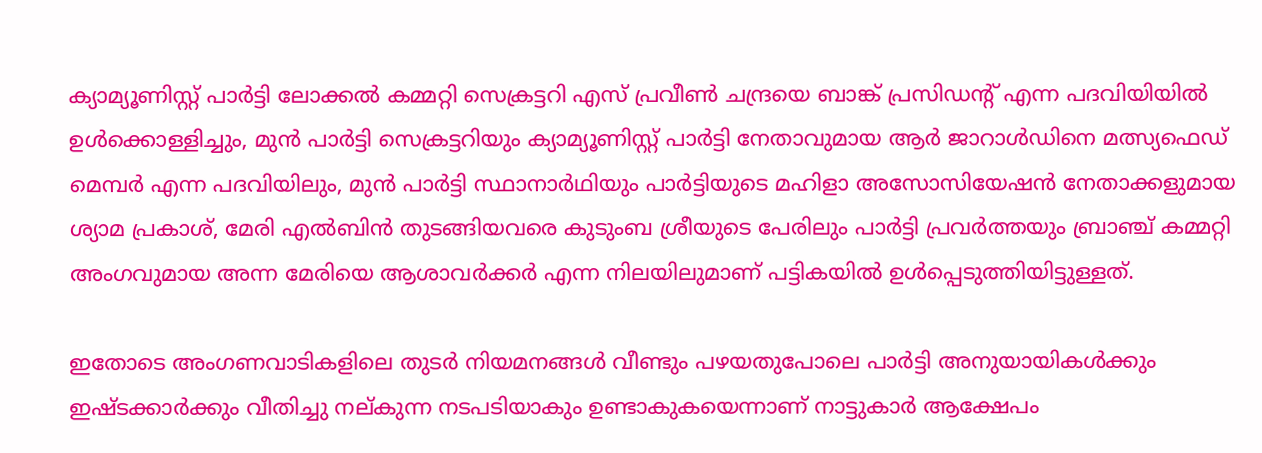ക്യാമ്യൂണിസ്റ്റ് പാർട്ടി ലോക്കൽ കമ്മറ്റി സെക്രട്ടറി എസ് പ്രവീൺ ചന്ദ്രയെ ബാങ്ക് പ്രസിഡന്റ് എന്ന പദവിയിയിൽ ഉൾക്കൊള്ളിച്ചും, മുൻ പാർട്ടി സെക്രട്ടറിയും ക്യാമ്യൂണിസ്റ്റ് പാർട്ടി നേതാവുമായ ആർ ജാറാൾഡിനെ മത്സ്യഫെഡ് മെമ്പർ എന്ന പദവിയിലും, മുൻ പാർട്ടി സ്ഥാനാർഥിയും പാർട്ടിയുടെ മഹിളാ അസോസിയേഷൻ നേതാക്കളുമായ ശ്യാമ പ്രകാശ്, മേരി എൽബിൻ തുടങ്ങിയവരെ കുടുംബ ശ്രീയുടെ പേരിലും പാർട്ടി പ്രവർത്തയും ബ്രാഞ്ച് കമ്മറ്റി അംഗവുമായ അന്ന മേരിയെ ആശാവർക്കർ എന്ന നിലയിലുമാണ് പട്ടികയിൽ ഉൾപ്പെടുത്തിയിട്ടുള്ളത്.

ഇതോടെ അംഗണവാടികളിലെ തുടർ നിയമനങ്ങൾ വീണ്ടും പഴയതുപോലെ പാർട്ടി അനുയായികൾക്കും ഇഷ്ടക്കാർക്കും വീതിച്ചു നല്കുന്ന നടപടിയാകും ഉണ്ടാകുകയെന്നാണ് നാട്ടുകാർ ആക്ഷേപം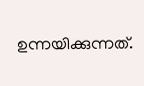ഉന്നയിക്കുന്നത്.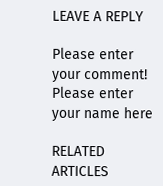LEAVE A REPLY

Please enter your comment!
Please enter your name here

RELATED ARTICLES